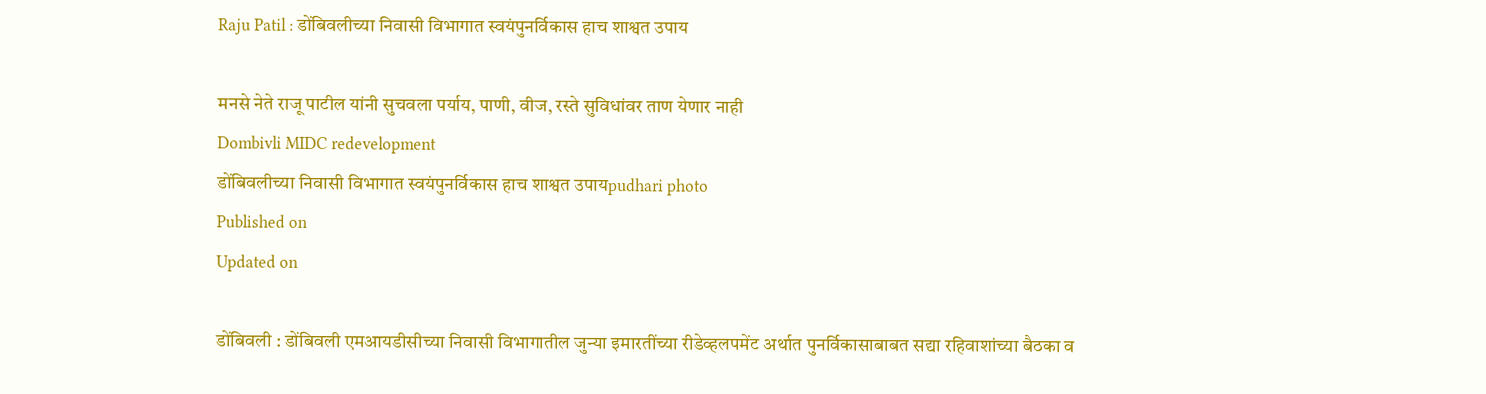Raju Patil : डोंबिवलीच्या निवासी विभागात स्वयंपुनर्विकास हाच शाश्वत उपाय

मनसे नेते राजू पाटील यांनी सुचवला पर्याय, पाणी, वीज, रस्ते सुविधांवर ताण येणार नाही
Dombivli MIDC redevelopment
डोंबिवलीच्या निवासी विभागात स्वयंपुनर्विकास हाच शाश्वत उपायpudhari photo
Published on
Updated on

डोंबिवली : डोंबिवली एमआयडीसीच्या निवासी विभागातील जुन्या इमारतींच्या रीडेव्हलपमेंट अर्थात पुनर्विकासाबाबत सद्या रहिवाशांच्या बैठका व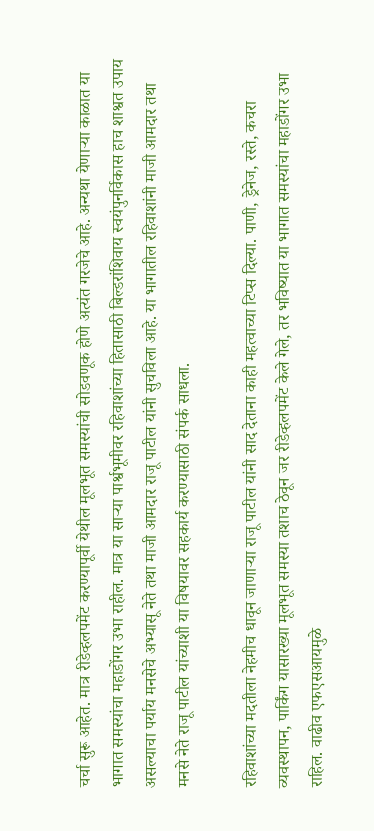चर्चा सुरू आहेत. मात्र रीडेव्हलपमेंट करण्यापूर्वी येथील मूलभूत समस्यांची सोडवणूक होणे अत्यंत गरजेचे आहे. अन्यथा येणाऱ्या काळात या भागात समस्यांचा महाडोंगर उभा राहील. मात्र या साऱ्या पार्श्वभूमीवर रहिवाशांच्या हितासाठी बिल्डरांशिवाय स्वयंपुनर्विकास हाच शाश्वत उपाय असल्याचा पर्याय मनसेचे अभ्यासू नेते तथा माजी आमदार राजू पाटील यांनी सुचविला आहे. या भागातील रहिवाशांनी माजी आमदार तथा मनसे नेते राजू पाटील यांच्याशी या विषयावर सहकार्य करण्यासाठी संपर्क साधला.

रहिवाशांच्या मदतीला नेहमीच धावून जाणाऱ्या राजू पाटील यांनी साद देताना काही महत्वाच्या टिप्स दिल्या. पाणी, ड्रेनेज, रस्ते, कचरा व्यवस्थापन, पार्किंग यासारख्या मूलभूत समस्या तशाच ठेवून जर रीडेव्हलपमेंट केले गेले, तर भविष्यात या भागात समस्यांचा महाडोंगर उभा राहिल. वाढीव एफएसआयमुळे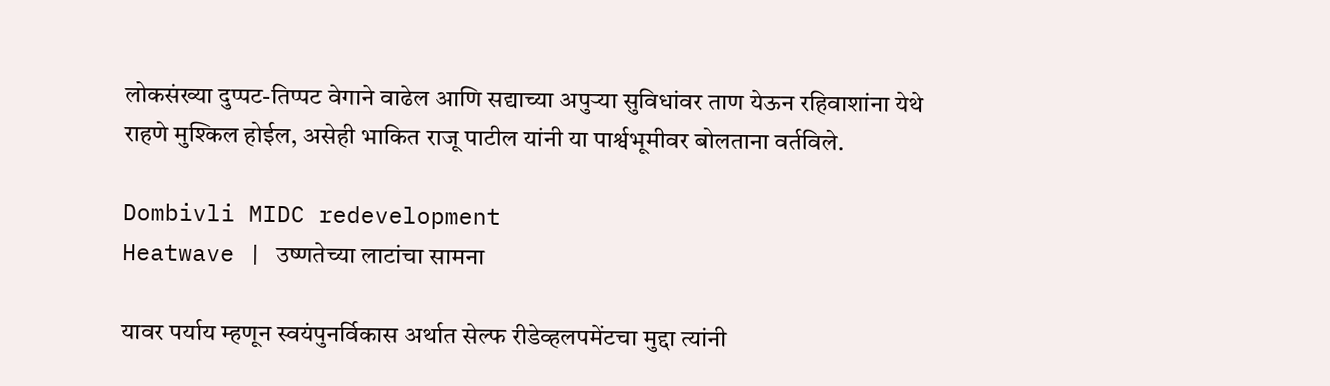लोकसंख्या दुप्पट-तिप्पट वेगाने वाढेल आणि सद्याच्या अपुऱ्या सुविधांवर ताण येऊन रहिवाशांना येथे राहणे मुश्किल होईल, असेही भाकित राजू पाटील यांनी या पार्श्वभूमीवर बोलताना वर्तविले.

Dombivli MIDC redevelopment
Heatwave | उष्णतेच्या लाटांचा सामना

यावर पर्याय म्हणून स्वयंपुनर्विकास अर्थात सेल्फ रीडेव्हलपमेंटचा मुद्दा त्यांनी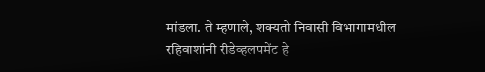मांडला. ते म्हणाले, शक्यतो निवासी विभागामधील रहिवाशांनी रीडेव्हलपमेंट हे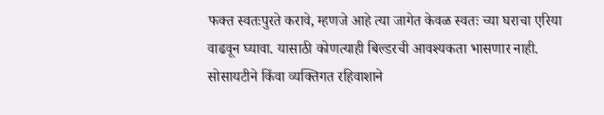फक्त स्वतःपुरते करावे, म्हणजे आहे त्या जागेत केवळ स्वतः च्या घराचा एरिया वाढवून घ्यावा. यासाठी कोणत्याही बिल्डरची आवश्यकता भासणार नाही. सोसायटीने किंवा व्यक्तिगत रहिवाशाने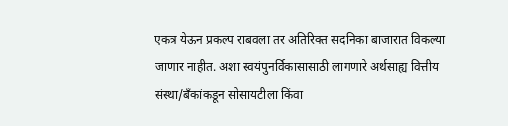एकत्र येऊन प्रकल्प राबवला तर अतिरिक्त सदनिका बाजारात विकल्या जाणार नाहीत. अशा स्वयंपुनर्विकासासाठी लागणारे अर्थसाह्य वित्तीय संस्था/बँकांकडून सोसायटीला किंवा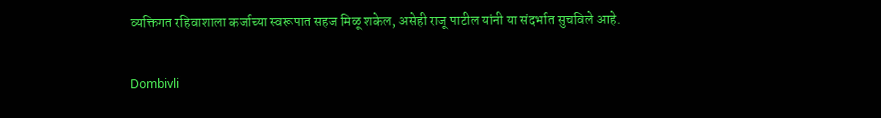व्यक्तिगत रहिवाशाला कर्जाच्या स्वरूपात सहज मिळू शकेल, असेही राजू पाटील यांनी या संदर्भात सुचविले आहे.

Dombivli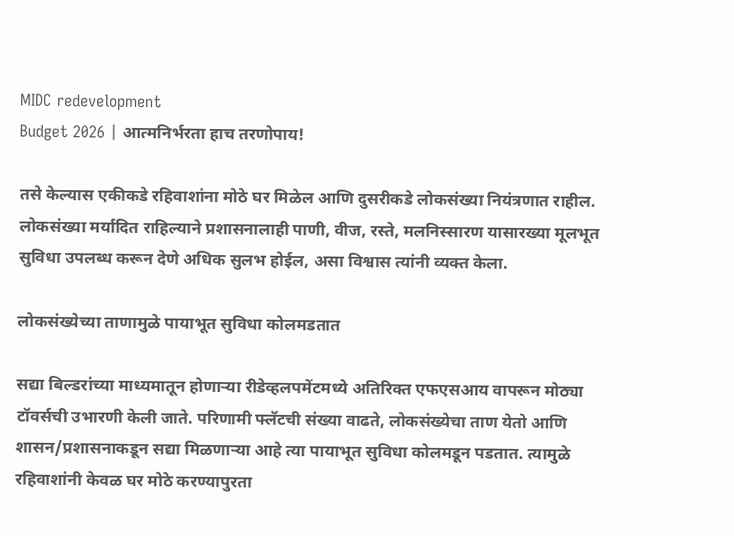MIDC redevelopment
Budget 2026 | आत्मनिर्भरता हाच तरणोपाय!

तसे केल्यास एकीकडे रहिवाशांना मोठे घर मिळेल आणि दुसरीकडे लोकसंख्या नियंत्रणात राहील. लोकसंख्या मर्यादित राहिल्याने प्रशासनालाही पाणी, वीज, रस्ते, मलनिस्सारण यासारख्या मूलभूत सुविधा उपलब्ध करून देणे अधिक सुलभ होईल, असा विश्वास त्यांनी व्यक्त केला.

लोकसंख्येच्या ताणामुळे पायाभूत सुविधा कोलमडतात

सद्या बिल्डरांच्या माध्यमातून होणाऱ्या रीडेव्हलपमेंटमध्ये अतिरिक्त एफएसआय वापरून मोठ्या टॉवर्सची उभारणी केली जाते. परिणामी फ्लॅटची संख्या वाढते, लोकसंख्येचा ताण येतो आणि शासन/प्रशासनाकडून सद्या मिळणाऱ्या आहे त्या पायाभूत सुविधा कोलमडून पडतात. त्यामुळे रहिवाशांनी केवळ घर मोठे करण्यापुरता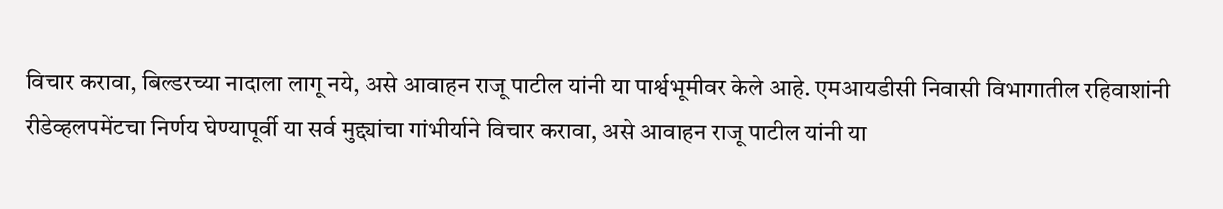विचार करावा, बिल्डरच्या नादाला लागू नये, असे आवाहन राजू पाटील यांनी या पार्श्वभूमीवर केले आहे. एमआयडीसी निवासी विभागातील रहिवाशांनी रीडेव्हलपमेंटचा निर्णय घेण्यापूर्वी या सर्व मुद्द्यांचा गांभीर्याने विचार करावा, असे आवाहन राजू पाटील यांनी या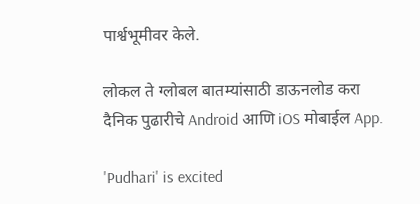पार्श्वभूमीवर केले.

लोकल ते ग्लोबल बातम्यांसाठी डाऊनलोड करा दैनिक पुढारीचे Android आणि iOS मोबाईल App.

'Pudhari' is excited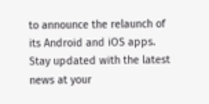to announce the relaunch of its Android and iOS apps. Stay updated with the latest news at your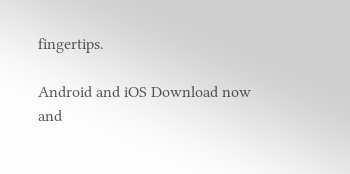fingertips.

Android and iOS Download now and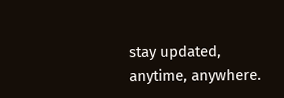stay updated, anytime, anywhere.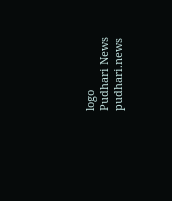logo
Pudhari News
pudhari.news